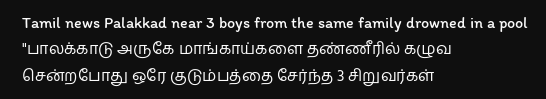Tamil news Palakkad near 3 boys from the same family drowned in a pool
"பாலக்காடு அருகே மாங்காய்களை தண்ணீரில் கழுவ சென்றபோது ஒரே குடும்பத்தை சேர்ந்த 3 சிறுவர்கள்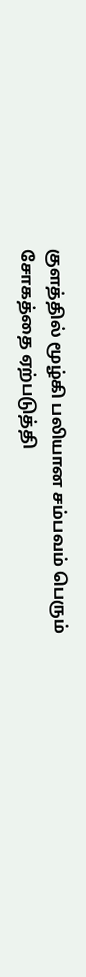குளத்தில் மூழ்கி பலியான சம்பவம் பெரும் சோகத்தை ஏற்படுத்தி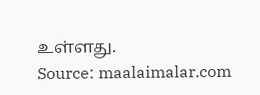உள்ளது.
Source: maalaimalar.com